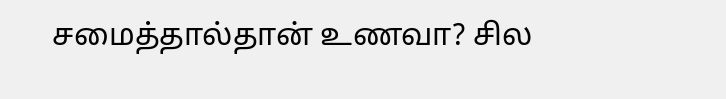சமைத்தால்தான் உணவா? சில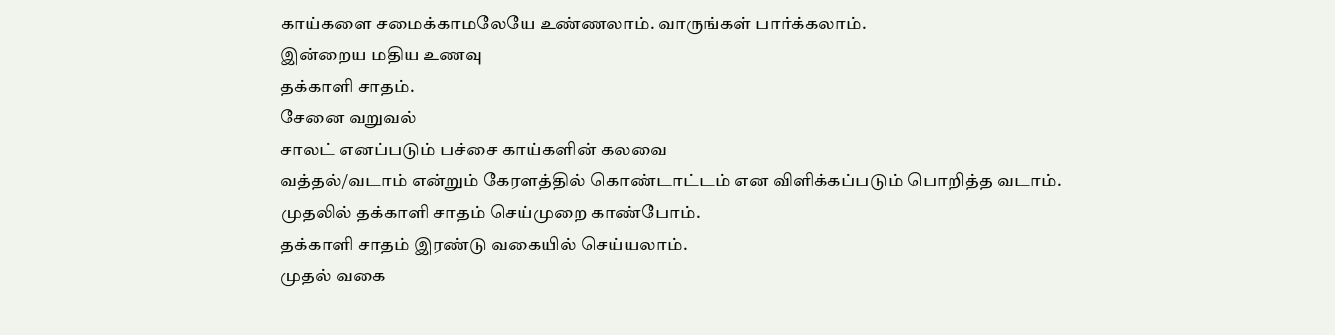காய்களை சமைக்காமலேயே உண்ணலாம். வாருங்கள் பார்க்கலாம்.
இன்றைய மதிய உணவு
தக்காளி சாதம்.
சேனை வறுவல்
சாலட் எனப்படும் பச்சை காய்களின் கலவை
வத்தல்/வடாம் என்றும் கேரளத்தில் கொண்டாட்டம் என விளிக்கப்படும் பொறித்த வடாம்.
முதலில் தக்காளி சாதம் செய்முறை காண்போம்.
தக்காளி சாதம் இரண்டு வகையில் செய்யலாம்.
முதல் வகை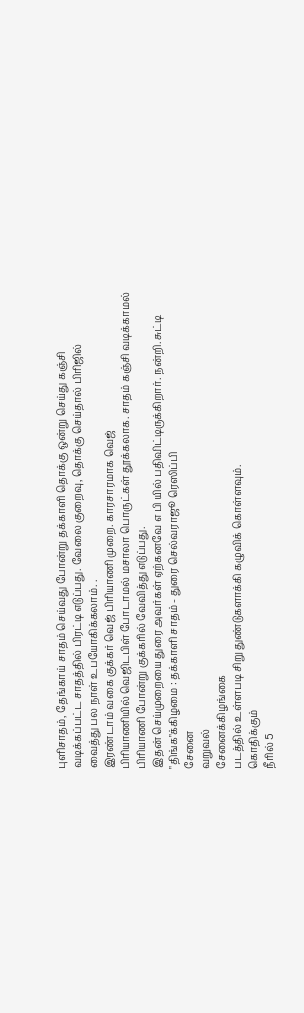புளிசாதம், தேங்காய் சாதம் செய்வது போன்று தக்காளி தொக்கு ஒன்று செய்து கஞ்சி
வடிக்கப்பட்ட சாதத்தில் பிரட்டி எடுப்பது. வேலை குறைவு, தொக்கு செய்தால் பிரிஜில்
வைத்து பல நாள் உபயோகிக்கலாம். .
இரண்டாம் வகை குக்கர் வெஜ் பிரியாணி முறை. காரசாரமாக வெஜ்
பிரியாணியில் வெஜிடபிள் போடாமல் மசாலா பொருட்கள் தூக்கலாக. சாதம் கஞ்சி வடிக்காமல்
பிரியாணி போன்று குக்கரில் வேவித்து எடுப்பது.
இதன் செய்முறையை துரை அவர்கள் ஏற்கனவே எ பி யில் பதிவிட்டிருக்கிறார். நன்றி. சுட்டி
"திங்க"க்கிழமை : தக்காளி சாதம் - துரை செல்வராஜூ ரெஸிப்பி
சேனை
வறுவல்
சேனைக்கிழங்கை
படத்தில் உள்ளபடி சிறு துண்டுகளாக்கி கழுவிக் கொள்ளவும்.
கொதிக்கும்
நீரில் 5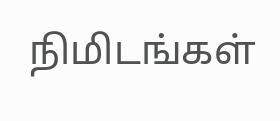நிமிடங்கள்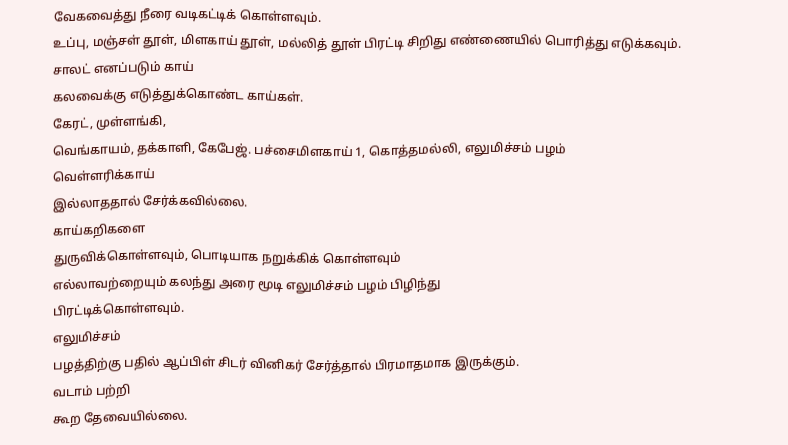வேகவைத்து நீரை வடிகட்டிக் கொள்ளவும்.
உப்பு, மஞ்சள் தூள், மிளகாய் தூள், மல்லித் தூள் பிரட்டி சிறிது எண்ணையில் பொரித்து எடுக்கவும்.
சாலட் எனப்படும் காய்
கலவைக்கு எடுத்துக்கொண்ட காய்கள்.
கேரட், முள்ளங்கி,
வெங்காயம், தக்காளி, கேபேஜ். பச்சைமிளகாய் 1, கொத்தமல்லி, எலுமிச்சம் பழம்
வெள்ளரிக்காய்
இல்லாததால் சேர்க்கவில்லை.
காய்கறிகளை
துருவிக்கொள்ளவும், பொடியாக நறுக்கிக் கொள்ளவும்
எல்லாவற்றையும் கலந்து அரை மூடி எலுமிச்சம் பழம் பிழிந்து
பிரட்டிக்கொள்ளவும்.
எலுமிச்சம்
பழத்திற்கு பதில் ஆப்பிள் சிடர் வினிகர் சேர்த்தால் பிரமாதமாக இருக்கும்.
வடாம் பற்றி
கூற தேவையில்லை.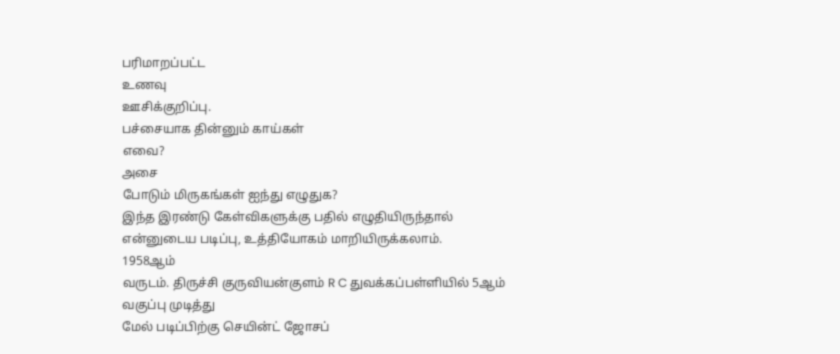பரிமாறப்பட்ட
உணவு
ஊசிக்குறிப்பு.
பச்சையாக தின்னும் காய்கள்
எவை?
அசை
போடும் மிருகங்கள் ஐந்து எழுதுக?
இந்த இரண்டு கேள்விகளுக்கு பதில் எழுதியிருந்தால் என்னுடைய படிப்பு, உத்தியோகம் மாறியிருக்கலாம்.
1958ஆம்
வருடம். திருச்சி குருவியன்குளம் R C துவக்கப்பள்ளியில் 5ஆம் வகுப்பு முடித்து
மேல் படிப்பிற்கு செயின்ட் ஜோசப்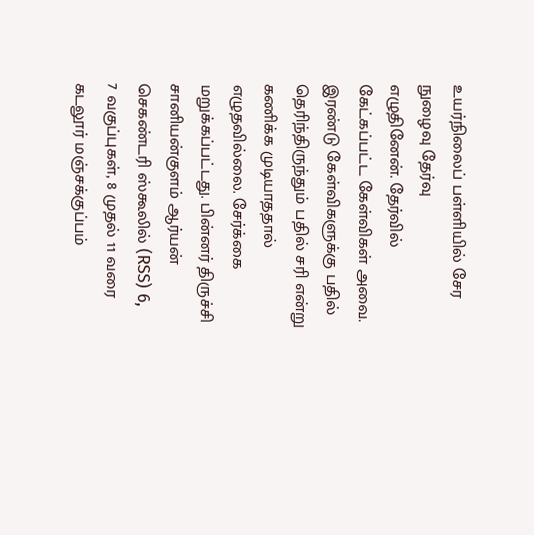உயர்நிலைப் பள்ளியில் சேர நுழைவு தேர்வு
எழுதினேன். தேர்வில் கேட்கப்பட்ட கேள்விகள் அவை. இரண்டு கேள்விகளுக்கு பதில்
தெரிந்திருந்தும் பதில் சரி என்று கணிக்க முடியாததால் எழுதவில்லை. சேர்க்கை
மறுக்கப்பட்டது. பின்னர் திருச்சி சானியன்குளம் ஆர்யன் செகண்டரி ஸ்கூலில் (RSS) 6,
7 வகுப்புகள், 8 முதல் 11 வரை கடலூர் மஞ்சக்குப்பம்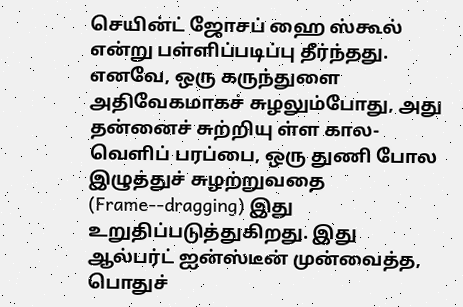செயின்ட் ஜோசப் ஹை ஸ்கூல்
என்று பள்ளிப்படிப்பு தீர்ந்தது.
எனவே, ஒரு கருந்துளை அதிவேகமாகச் சுழலும்போது, அது தன்னைச் சுற்றியு ள்ள கால-வெளிப் பரப்பை, ஒரு துணி போல இழுத்துச் சுழற்றுவதை (Frame--dragging) இது உறுதிப்படுத்துகிறது. இது ஆல்பர்ட் ஐன்ஸ்டீன் முன்வைத்த, பொதுச்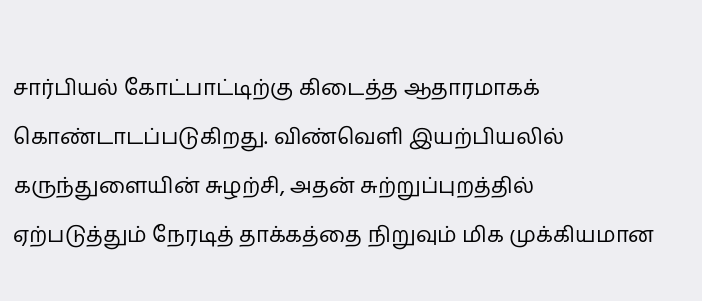சார்பியல் கோட்பாட்டிற்கு கிடைத்த ஆதாரமாகக் கொண்டாடப்படுகிறது. விண்வெளி இயற்பியலில் கருந்துளையின் சுழற்சி, அதன் சுற்றுப்புறத்தில் ஏற்படுத்தும் நேரடித் தாக்கத்தை நிறுவும் மிக முக்கியமான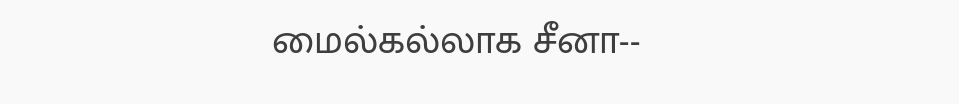மைல்கல்லாக சீனா--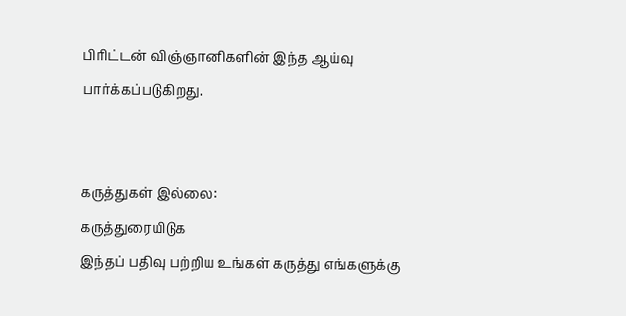பிரிட்டன் விஞ்ஞானிகளின் இந்த ஆய்வு பார்க்கப்படுகிறது.


கருத்துகள் இல்லை:
கருத்துரையிடுக
இந்தப் பதிவு பற்றிய உங்கள் கருத்து எங்களுக்கு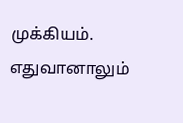முக்கியம். எதுவானாலும்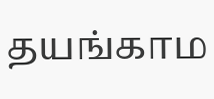தயங்காம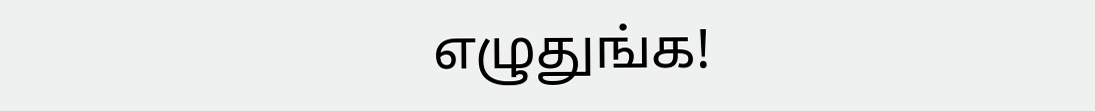எழுதுங்க!